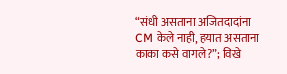“संधी असताना अजितदादांना CM केले नाही, हयात असताना काका कसे वागले?”; विखे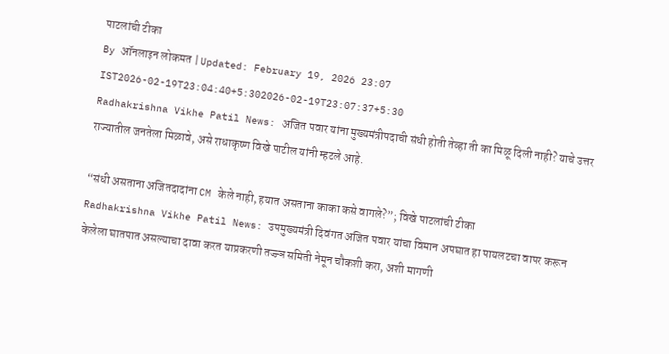पाटलांची टीका
By ऑनलाइन लोकमत | Updated: February 19, 2026 23:07 IST2026-02-19T23:04:40+5:302026-02-19T23:07:37+5:30
Radhakrishna Vikhe Patil News: अजित पवार यांना मुख्यमंत्रीपदाची संधी होती तेव्हा ती का मिळू दिली नाही? याचे उत्तर राज्यातील जनतेला मिळावे, असे राधाकृष्ण विखे पाटील यांनी म्हटले आहे.

“संधी असताना अजितदादांना CM केले नाही, हयात असताना काका कसे वागले?”; विखे पाटलांची टीका
Radhakrishna Vikhe Patil News: उपमुख्यमंत्री दिवंगत अजित पवार यांचा विमान अपघात हा पायलटचा वापर करून केलेला घातपात असल्याचा दावा करत याप्रकरणी तज्ज्ञ समिती नेमून चौकशी करा, अशी मागणी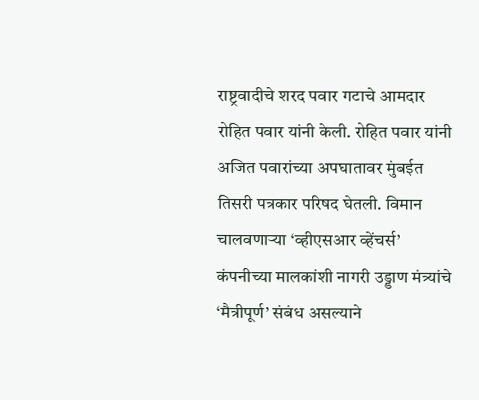राष्ट्रवादीचे शरद पवार गटाचे आमदार रोहित पवार यांनी केली. रोहित पवार यांनी अजित पवारांच्या अपघातावर मुंबईत तिसरी पत्रकार परिषद घेतली. विमान चालवणाऱ्या ‘व्हीएसआर व्हेंचर्स’ कंपनीच्या मालकांशी नागरी उड्डाण मंत्र्यांचे ‘मैत्रीपूर्ण’ संबंध असल्याने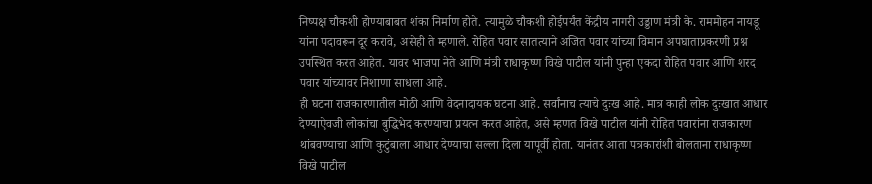निष्पक्ष चौकशी होण्याबाबत शंका निर्माण होते. त्यामुळे चौकशी होईपर्यंत केंद्रीय नागरी उड्डाण मंत्री के. राममोहन नायडू यांना पदावरून दूर करावे, असेही ते म्हणाले. रोहित पवार सातत्याने अजित पवार यांच्या विमान अपघाताप्रकरणी प्रश्न उपस्थित करत आहेत. यावर भाजपा नेते आणि मंत्री राधाकृष्ण विखे पाटील यांनी पुन्हा एकदा रोहित पवार आणि शरद पवार यांच्यावर निशाणा साधला आहे.
ही घटना राजकारणातील मोठी आणि वेदनादायक घटना आहे. सर्वांनाच त्याचे दुःख आहे. मात्र काही लोक दुःखात आधार देण्याऐवजी लोकांचा बुद्धिभेद करण्याचा प्रयत्न करत आहेत, असे म्हणत विखे पाटील यांनी रोहित पवारांना राजकारण थांबवण्याचा आणि कुटुंबाला आधार देण्याचा सल्ला दिला यापूर्वी होता. यानंतर आता पत्रकारांशी बोलताना राधाकृष्ण विखे पाटील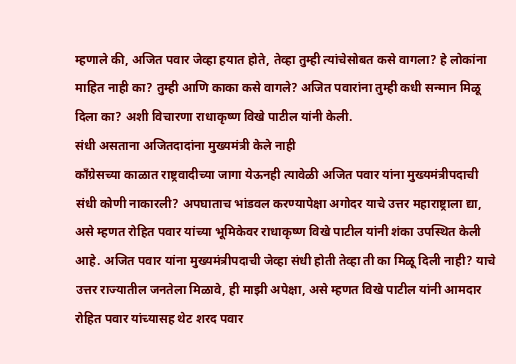म्हणाले की, अजित पवार जेव्हा हयात होते, तेव्हा तुम्ही त्यांचेसोबत कसे वागला? हे लोकांना माहित नाही का? तुम्ही आणि काका कसे वागले? अजित पवारांना तुम्ही कधी सन्मान मिळू दिला का? अशी विचारणा राधाकृष्ण विखे पाटील यांनी केली.
संधी असताना अजितदादांना मुख्यमंत्री केले नाही
काँग्रेसच्या काळात राष्ट्रवादीच्या जागा येऊनही त्यावेळी अजित पवार यांना मुख्यमंत्रीपदाची संधी कोणी नाकारली? अपघाताच भांडवल करण्यापेक्षा अगोदर याचे उत्तर महाराष्ट्राला द्या, असे म्हणत रोहित पवार यांच्या भूमिकेवर राधाकृष्ण विखे पाटील यांनी शंका उपस्थित केली आहे. अजित पवार यांना मुख्यमंत्रीपदाची जेव्हा संधी होती तेव्हा ती का मिळू दिली नाही? याचे उत्तर राज्यातील जनतेला मिळावे, ही माझी अपेक्षा, असे म्हणत विखे पाटील यांनी आमदार रोहित पवार यांच्यासह थेट शरद पवार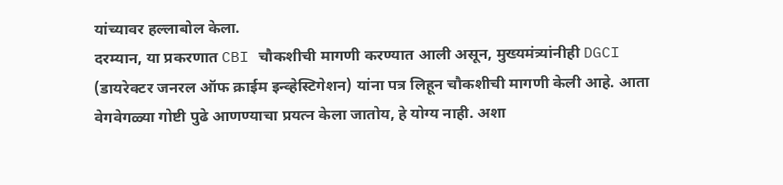यांच्यावर हल्लाबोल केला.
दरम्यान, या प्रकरणात CBI चौकशीची मागणी करण्यात आली असून, मुख्यमंत्र्यांनीही DGCI (डायरेक्टर जनरल ऑफ क्राईम इन्व्हेस्टिगेशन) यांना पत्र लिहून चौकशीची मागणी केली आहे. आता वेगवेगळ्या गोष्टी पुढे आणण्याचा प्रयत्न केला जातोय, हे योग्य नाही. अशा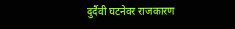दुर्दैवी घटनेवर राजकारण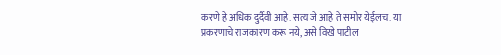करणे हे अधिक दुर्दैवी आहे. सत्य जे आहे ते समोर येईलच. या प्रकरणाचे राजकारण करू नये, असे विखे पाटील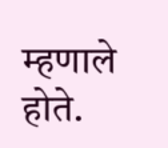म्हणाले होते.